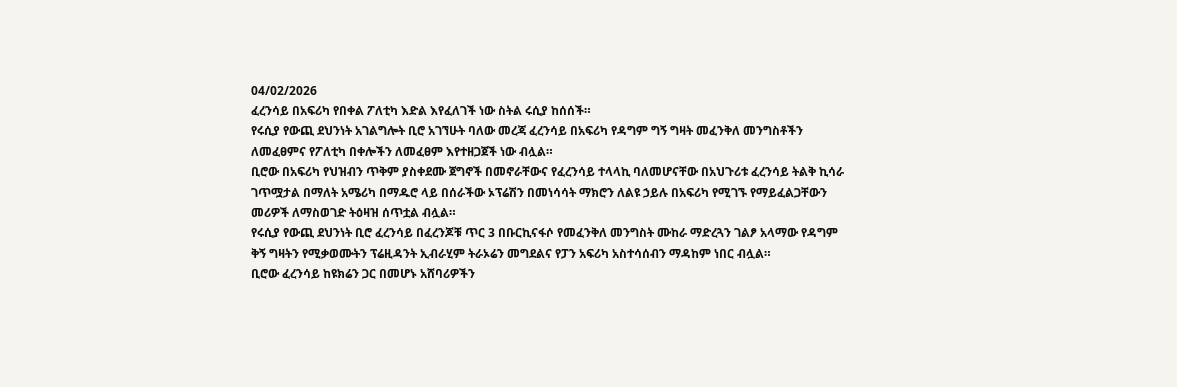04/02/2026
ፈረንሳይ በአፍሪካ የበቀል ፖለቲካ እድል እየፈለገች ነው ስትል ሩሲያ ከሰሰች።
የሩሲያ የውጪ ደህንነት አገልግሎት ቢሮ አገኘሁት ባለው መረጃ ፈረንሳይ በአፍሪካ የዳግም ግኝ ግዛት መፈንቅለ መንግስቶችን ለመፈፀምና የፖለቲካ በቀሎችን ለመፈፀም እየተዘጋጀች ነው ብሏል።
ቢሮው በአፍሪካ የህዝብን ጥቅም ያስቀደሙ ጀግኖች በመኖራቸውና የፈረንሳይ ተላላኪ ባለመሆናቸው በአህጉሪቱ ፈረንሳይ ትልቅ ኪሳራ ገጥሟታል በማለት አሜሪካ በማዱሮ ላይ በሰራችው ኦፕሬሽን በመነሳሳት ማክሮን ለልዩ ኃይሉ በአፍሪካ የሚገኙ የማይፈልጋቸውን መሪዎች ለማስወገድ ትዕዛዝ ሰጥቷል ብሏል።
የሩሲያ የውጪ ደህንነት ቢሮ ፈረንሳይ በፈረንጆቹ ጥር 3 በቡርኪናፋሶ የመፈንቅለ መንግስት ሙከራ ማድረጓን ገልፆ አላማው የዳግም ቅኝ ግዛትን የሚቃወሙትን ፕሬዚዳንት ኢብራሂም ትራኦሬን መግደልና የፓን አፍሪካ አስተሳሰብን ማዳከም ነበር ብሏል።
ቢሮው ፈረንሳይ ከዩክሬን ጋር በመሆኑ አሸባሪዎችን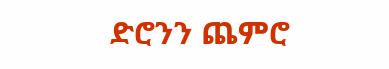ድሮንን ጨምሮ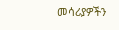መሳሪያዎችን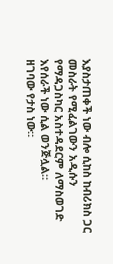እያስታጠቀች ነው ብሎ ሲከስ ከብሪክስ ጋር መስራት የሚፈልገውን አዲሱን የማዳጋስካር አስተዳደርም ለማስወገድ እየሰራች ነው ሲል ወንጅሏል።
ዘገባው የታስ ነው።